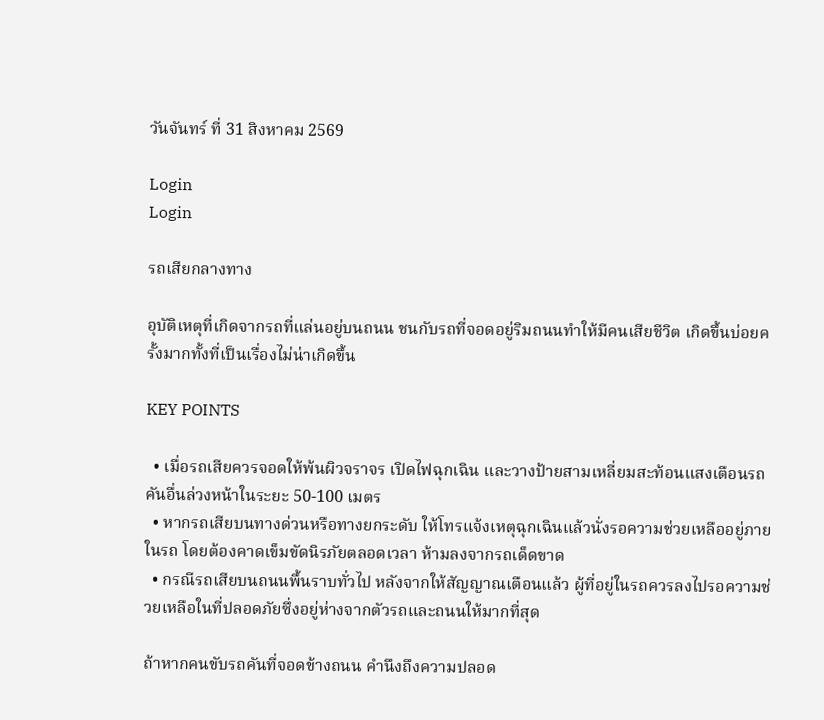วันจันทร์ ที่ 31 สิงหาคม 2569

Login
Login

รถเสียกลางทาง

อุบัติเหตุที่เกิดจากรถที่แล่นอยู่บนถนน ชนกับรถที่จอดอยู่ริมถนนทำให้มีคนเสียชีวิต เกิดขึ้นบ่อยครั้งมากทั้งที่เป็นเรื่องไม่น่าเกิดขึ้น

KEY POINTS

  • เมื่อรถเสียควรจอดให้พ้นผิวจราจร เปิดไฟฉุกเฉิน และวางป้ายสามเหลี่ยมสะท้อนแสงเตือนรถคันอื่นล่วงหน้าในระยะ 50-100 เมตร
  • หากรถเสียบนทางด่วนหรือทางยกระดับ ให้โทรแจ้งเหตุฉุกเฉินแล้วนั่งรอความช่วยเหลืออยู่ภายในรถ โดยต้องคาดเข็มขัดนิรภัยตลอดเวลา ห้ามลงจากรถเด็ดขาด
  • กรณีรถเสียบนถนนพื้นราบทั่วไป หลังจากให้สัญญาณเตือนแล้ว ผู้ที่อยู่ในรถควรลงไปรอความช่วยเหลือในที่ปลอดภัยซึ่งอยู่ห่างจากตัวรถและถนนให้มากที่สุด

ถ้าหากคนขับรถคันที่จอดข้างถนน คำนึงถึงความปลอด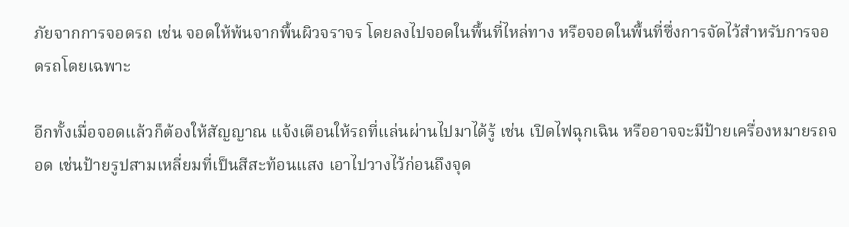ภัยจากการจอดรถ เช่น จอดให้พ้นจากพื้นผิวจราจร โดยลงไปจอดในพื้นที่ไหล่ทาง หรือจอดในพื้นที่ซึ่งการจัดไว้สำหรับการจอดรถโดยเฉพาะ

อีกทั้งเมื่อจอดแล้วก็ต้องให้สัญญาณ แจ้งเตือนให้รถที่แล่นผ่านไปมาได้รู้ เช่น เปิดไฟฉุกเฉิน หรืออาจจะมีป้ายเครื่องหมายรถจอด เช่นป้ายรูปสามเหลี่ยมที่เป็นสีสะท้อนแสง เอาไปวางไว้ก่อนถึงจุด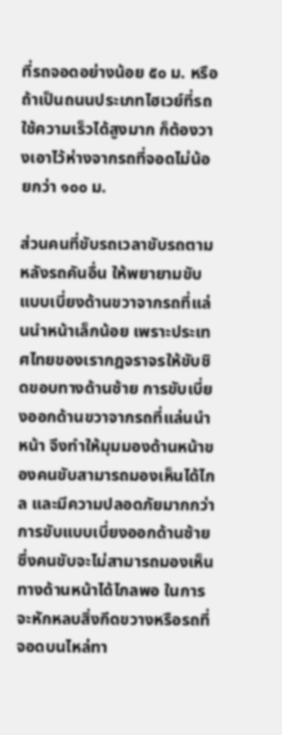ที่รถจอดอย่างน้อย ๕๐ ม. หรือถ้าเป็นถนนประเภทไฮเวย์ที่รถใช้ความเร็วได้สูงมาก ก็ต้องวางเอาไว้ห่างจากรถที่จอดไม่น้อยกว่า ๑๐๐ ม.

ส่วนคนที่ขับรถเวลาขับรถตามหลังรถคันอื่น ให้พยายามขับแบบเบี่ยงด้านขวาจากรถที่แล่นนำหน้าเล็กน้อย เพราะประเทศไทยของเรากฎจราจรให้ขับชิดขอบทางด้านซ้าย การขับเบี่ยงออกด้านขวาจากรถที่แล่นนำหน้า จึงทำให้มุมมองด้านหน้าของคนขับสามารถมองเห็นได้ไกล และมีความปลอดภัยมากกว่าการขับแบบเบี่ยงออกด้านซ้าย ซึ่งคนขับจะไม่สามารถมองเห็นทางด้านหน้าได้ไกลพอ ในการจะหักหลบสิ่งกีดขวางหรือรถที่จอดบนไหล่ทา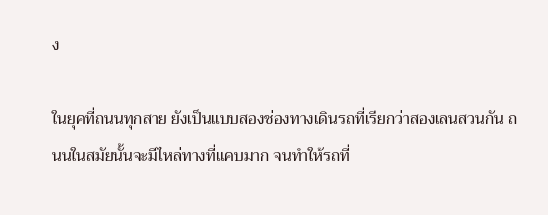ง

ในยุคที่ถนนทุกสาย ยังเป็นแบบสองช่องทางเดินรถที่เรียกว่าสองเลนสวนกัน ถนนในสมัยนั้นจะมีไหล่ทางที่แคบมาก จนทำให้รถที่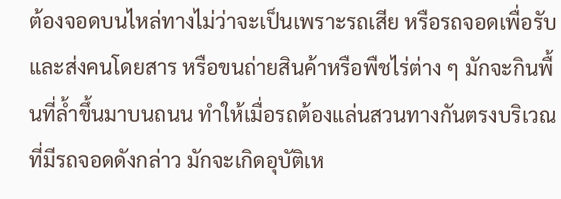ต้องจอดบนไหล่ทางไม่ว่าจะเป็นเพราะรถเสีย หรือรถจอดเพื่อรับและส่งคนโดยสาร หรือขนถ่ายสินค้าหรือพืชไร่ต่าง ๆ มักจะกินพื้นที่ล้ำขึ้นมาบนถนน ทำให้เมื่อรถต้องแล่นสวนทางกันตรงบริเวณที่มีรถจอดดังกล่าว มักจะเกิดอุบัติเห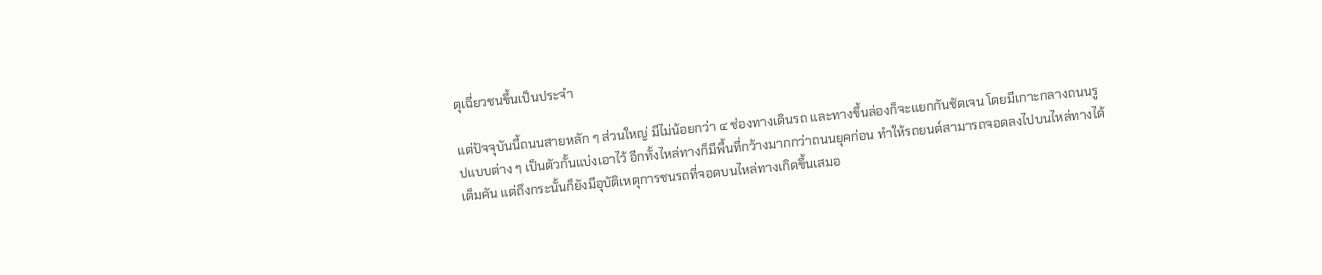ตุเฉี่ยวชนขึ้นเป็นประจำ

แต่ปัจจุบันนี้ถนนสายหลัก ๆ ส่วนใหญ่ มีไม่น้อยกว่า ๔ ช่องทางเดินรถ และทางขึ้นล่องก็จะแยกกันชัดเจน โดยมีเกาะกลางถนนรูปแบบต่าง ๆ เป็นตัวกั้นแบ่งเอาไว้ อีกทั้งไหล่ทางก็มีพื้นที่กว้างมากกว่าถนนยุคก่อน ทำให้รถยนต์สามารถจอดลงไปบนไหล่ทางได้เต็มคัน แต่ถึงกระนั้นก็ยังมีอุบัติเหตุการชนรถที่จอดบนไหล่ทางเกิดขึ้นเสมอ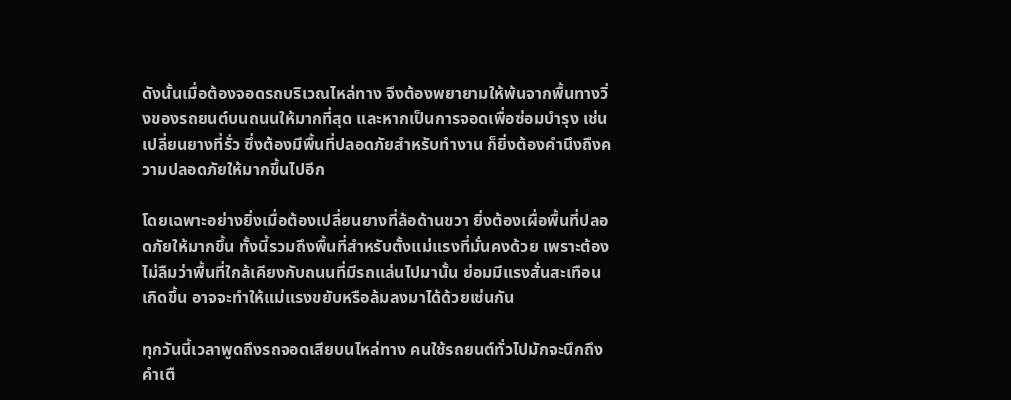ดังนั้นเมื่อต้องจอดรถบริเวณไหล่ทาง จึงต้องพยายามให้พ้นจากพื้นทางวิ่งของรถยนต์บนถนนให้มากที่สุด และหากเป็นการจอดเพื่อซ่อมบำรุง เช่นเปลี่ยนยางที่รั่ว ซึ่งต้องมีพื้นที่ปลอดภัยสำหรับทำงาน ก็ยิ่งต้องคำนึงถึงความปลอดภัยให้มากขึ้นไปอีก

โดยเฉพาะอย่างยิ่งเมื่อต้องเปลี่ยนยางที่ล้อด้านขวา ยิ่งต้องเผื่อพื้นที่ปลอดภัยให้มากขึ้น ทั้งนี้รวมถึงพื้นที่สำหรับตั้งแม่แรงที่มั่นคงด้วย เพราะต้องไม่ลืมว่าพื้นที่ใกล้เคียงกับถนนที่มีรถแล่นไปมานั้น ย่อมมีแรงสั่นสะเทือนเกิดขึ้น อาจจะทำให้แม่แรงขยับหรือล้มลงมาได้ด้วยเช่นกัน

ทุกวันนี้เวลาพูดถึงรถจอดเสียบนไหล่ทาง คนใช้รถยนต์ทั่วไปมักจะนึกถึงคำเตื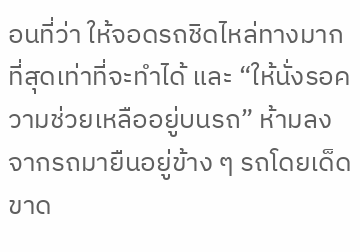อนที่ว่า ให้จอดรถชิดไหล่ทางมากที่สุดเท่าที่จะทำได้ และ “ให้นั่งรอความช่วยเหลืออยู่บนรถ” ห้ามลงจากรถมายืนอยู่ข้าง ๆ รถโดยเด็ดขาด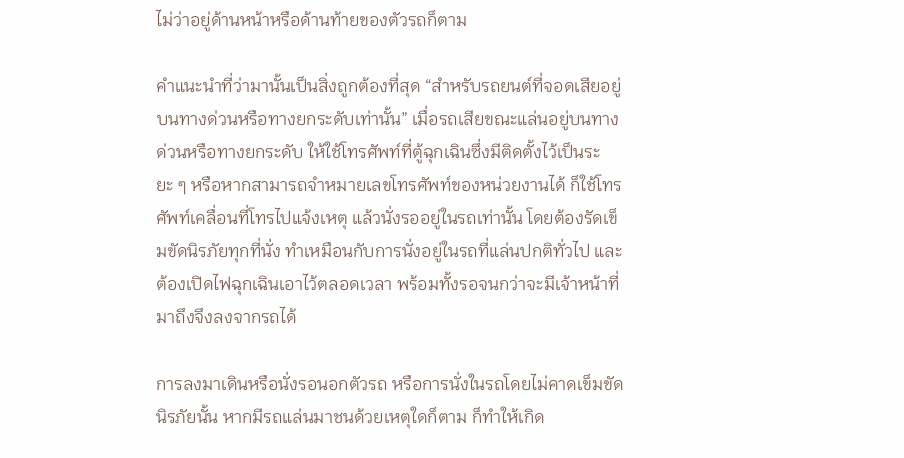ไม่ว่าอยู่ด้านหน้าหรือด้านท้ายของตัวรถก็ตาม

คำแนะนำที่ว่ามานั้นเป็นสิ่งถูกต้องที่สุด “สำหรับรถยนต์ที่จอดเสียอยู่บนทางด่วนหรือทางยกระดับเท่านั้น” เมื่อรถเสียขณะแล่นอยู่บนทางด่วนหรือทางยกระดับ ให้ใช้โทรศัพท์ที่ตู้ฉุกเฉินซึ่งมีติดตั้งไว้เป็นระยะ ๆ หรือหากสามารถจำหมายเลขโทรศัพท์ของหน่วยงานได้ ก็ใช้โทรศัพท์เคลื่อนที่โทรไปแจ้งเหตุ แล้วนั่งรออยู่ในรถเท่านั้น โดยต้องรัดเข็มขัดนิรภัยทุกที่นั่ง ทำเหมือนกับการนั่งอยู่ในรถที่แล่นปกติทั่วไป และต้องเปิดไฟฉุกเฉินเอาไว้ตลอดเวลา พร้อมทั้งรอจนกว่าจะมีเจ้าหน้าที่มาถึงจึงลงจากรถได้

การลงมาเดินหรือนั่งรอนอกตัวรถ หรือการนั่งในรถโดยไม่คาดเข็มขัดนิรภัยนั้น หากมีรถแล่นมาชนด้วยเหตุใดก็ตาม ก็ทำให้เกิด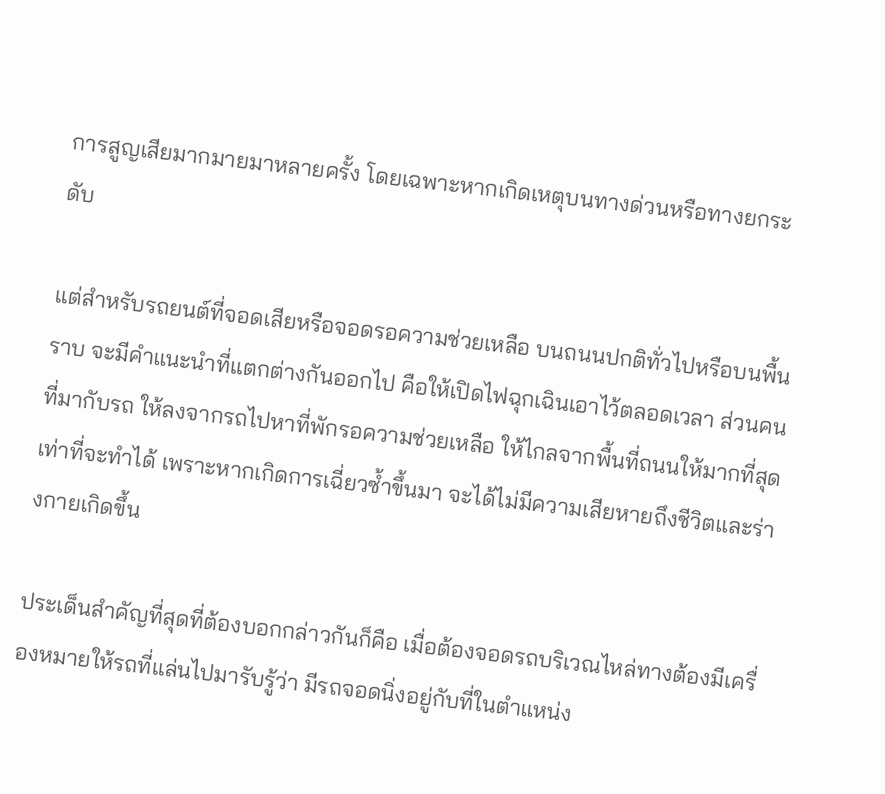การสูญเสียมากมายมาหลายครั้ง โดยเฉพาะหากเกิดเหตุบนทางด่วนหรือทางยกระดับ

แต่สำหรับรถยนต์ที่จอดเสียหรือจอดรอความช่วยเหลือ บนถนนปกติทั่วไปหรือบนพื้นราบ จะมีคำแนะนำที่แตกต่างกันออกไป คือให้เปิดไฟฉุกเฉินเอาไว้ตลอดเวลา ส่วนคนที่มากับรถ ให้ลงจากรถไปหาที่พักรอความช่วยเหลือ ให้ไกลจากพื้นที่ถนนให้มากที่สุดเท่าที่จะทำได้ เพราะหากเกิดการเฉี่ยวซ้ำขึ้นมา จะได้ไม่มีความเสียหายถึงชีวิตและร่างกายเกิดขึ้น

ประเด็นสำคัญที่สุดที่ต้องบอกกล่าวกันก็คือ เมื่อต้องจอดรถบริเวณไหล่ทางต้องมีเครื่องหมายให้รถที่แล่นไปมารับรู้ว่า มีรถจอดนิ่งอยู่กับที่ในตำแหน่ง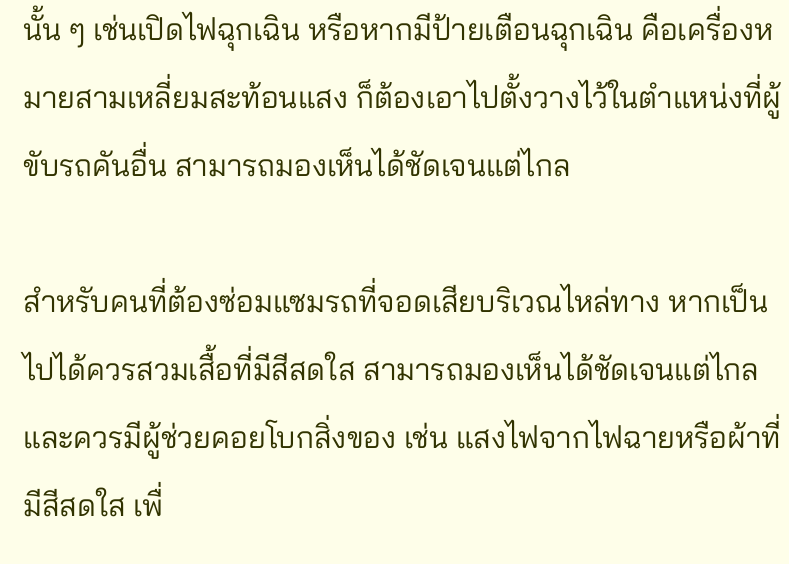นั้น ๆ เช่นเปิดไฟฉุกเฉิน หรือหากมีป้ายเตือนฉุกเฉิน คือเครื่องหมายสามเหลี่ยมสะท้อนแสง ก็ต้องเอาไปตั้งวางไว้ในตำแหน่งที่ผู้ขับรถคันอื่น สามารถมองเห็นได้ชัดเจนแต่ไกล

สำหรับคนที่ต้องซ่อมแซมรถที่จอดเสียบริเวณไหล่ทาง หากเป็นไปได้ควรสวมเสื้อที่มีสีสดใส สามารถมองเห็นได้ชัดเจนแต่ไกล และควรมีผู้ช่วยคอยโบกสิ่งของ เช่น แสงไฟจากไฟฉายหรือผ้าที่มีสีสดใส เพื่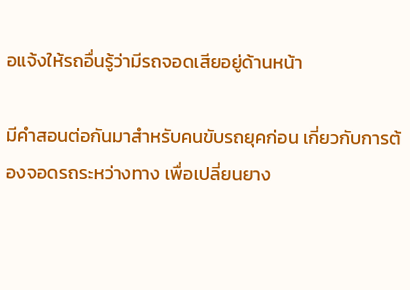อแจ้งให้รถอื่นรู้ว่ามีรถจอดเสียอยู่ด้านหน้า

มีคำสอนต่อกันมาสำหรับคนขับรถยุคก่อน เกี่ยวกับการต้องจอดรถระหว่างทาง เพื่อเปลี่ยนยาง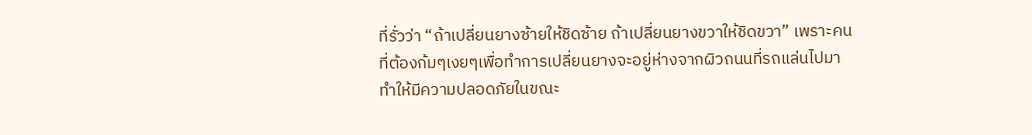ที่รั่วว่า “ถ้าเปลี่ยนยางซ้ายให้ชิดซ้าย ถ้าเปลี่ยนยางขวาให้ชิดขวา” เพราะคนที่ต้องก้มๆเงยๆเพื่อทำการเปลี่ยนยางจะอยู่ห่างจากผิวถนนที่รถแล่นไปมา ทำให้มีความปลอดภัยในขณะ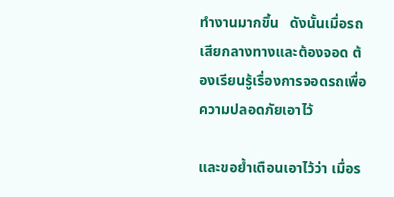ทำงานมากขึ้น   ดังนั้นเมื่อรถเสียกลางทางและต้องจอด ต้องเรียนรู้เรื่องการจอดรถเพื่อความปลอดภัยเอาไว้

และขอย้ำเตือนเอาไว้ว่า เมื่อร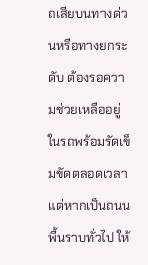ถเสียบนทางด่วนหรือทางยกระดับ ต้องรอความช่วยเหลืออยู่ในรถพร้อมรัดเข็มขัดตลอดเวลา แต่หากเป็นถนนพื้นราบทั่วไป ให้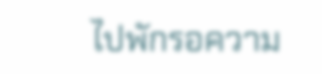ไปพักรอความ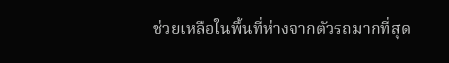ช่วยเหลือในพื้นที่ห่างจากตัวรถมากที่สุด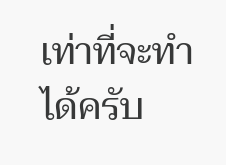เท่าที่จะทำได้ครับ